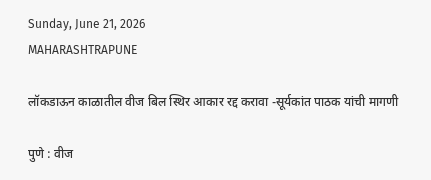Sunday, June 21, 2026
MAHARASHTRAPUNE

लॉकडाऊन काळातील वीज बिल स्थिर आकार रद्द करावा -सूर्यकांत पाठक यांची मागणी

पुणे : वीज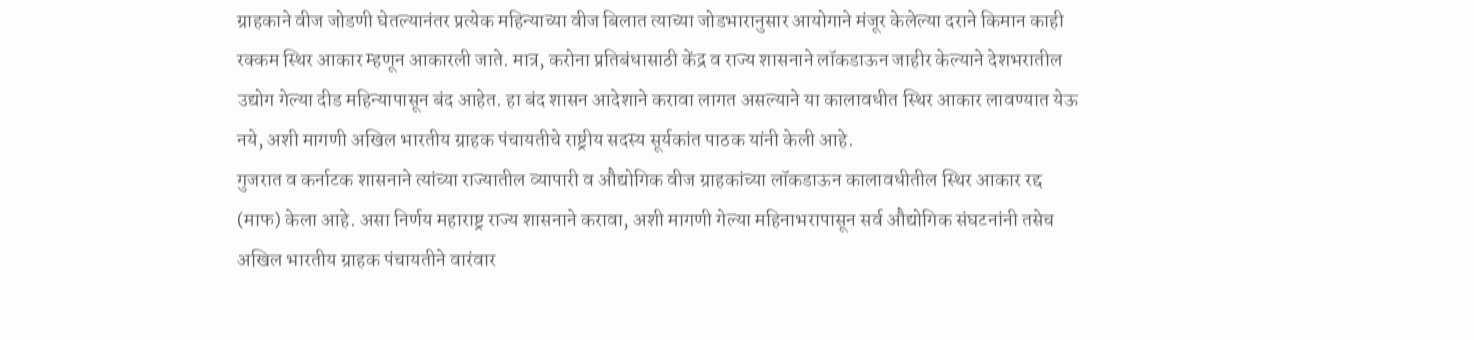ग्राहकाने वीज जोडणी घेतल्यानंतर प्रत्येक महिन्याच्या वीज बिलात त्याच्या जोडभारानुसार आयोगाने मंजूर केलेल्या दराने किमान काही रक्कम स्थिर आकार म्हणून आकारली जाते. मात्र, करोना प्रतिबंधासाठी केंद्र व राज्य शासनाने लॉकडाऊन जाहीर केल्याने देशभरातील उद्योग गेल्या दीड महिन्यापासून बंद आहेत. हा बंद शासन आदेशाने करावा लागत असल्याने या कालावधीत स्थिर आकार लावण्यात येऊ नये, अशी मागणी अखिल भारतीय ग्राहक पंचायतीचे राष्ट्रीय सदस्य सूर्यकांत पाठक यांनी केली आहे.
गुजरात व कर्नाटक शासनाने त्यांच्या राज्यातील व्यापारी व औद्योगिक वीज ग्राहकांच्या लॉकडाऊन कालावधीतील स्थिर आकार रद्द (माफ) केला आहे. असा निर्णय महाराष्ट्र राज्य शासनाने करावा, अशी मागणी गेल्या महिनाभरापासून सर्व औद्योगिक संघटनांनी तसेच अखिल भारतीय ग्राहक पंचायतीने वारंवार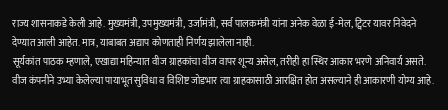राज्य शासनाकडे केली आहे. मुख्यमंत्री, उपमुख्यमंत्री, उर्जामंत्री, सर्व पालकमंत्री यांना अनेक वेळा ई-मेल, ट्विटर यावर निवेदने देण्यात आली आहेत. मात्र, याबाबत अद्याप कोणताही निर्णय झालेला नाही.
सूर्यकांत पाठक म्हणाले, एखाद्या महिन्यात वीज ग्राहकांचा वीज वापर शून्य असेल, तरीही हा स्थिर आकार भरणे अनिवार्य असते. वीज कंपनीने उभ्या केलेल्या पायाभूत सुविधा व विशिष्ट जोडभार त्या ग्राहकासाठी आरक्षित होत असल्याने ही आकारणी योग्य आहे.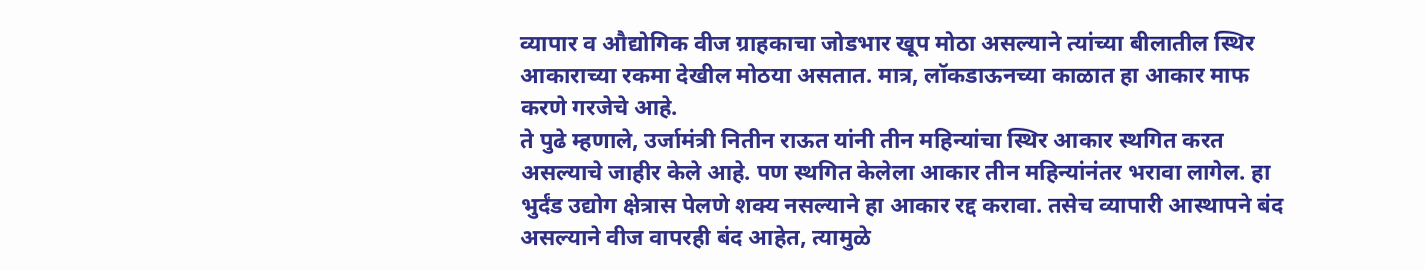व्यापार व औद्योगिक वीज ग्राहकाचा जोडभार खूप मोठा असल्याने त्यांच्या बीलातील स्थिर आकाराच्या रकमा देखील मोठया असतात. मात्र, लॉकडाऊनच्या काळात हा आकार माफ करणे गरजेचे आहे.
ते पुढे म्हणाले, उर्जामंत्री नितीन राऊत यांनी तीन महिन्यांचा स्थिर आकार स्थगित करत असल्याचे जाहीर केले आहे. पण स्थगित केलेला आकार तीन महिन्यांनंतर भरावा लागेल. हा भुर्दंड उद्योग क्षेत्रास पेलणे शक्य नसल्याने हा आकार रद्द करावा. तसेच व्यापारी आस्थापने बंद असल्याने वीज वापरही बंद आहेत, त्यामुळे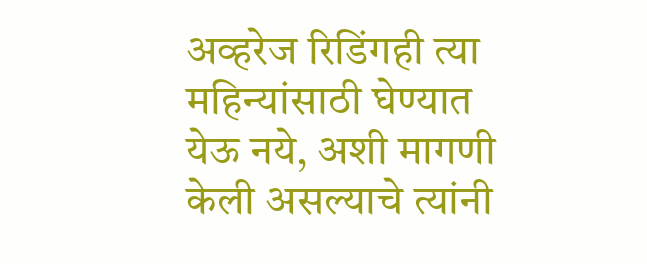अव्हरेज रिडिंगही त्या महिन्यांसाठी घेण्यात येऊ नये, अशी मागणी केली असल्याचे त्यांनी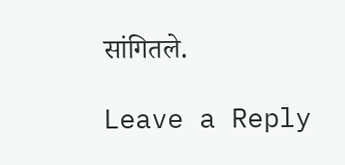सांगितले.

Leave a Reply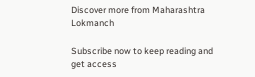Discover more from Maharashtra Lokmanch

Subscribe now to keep reading and get access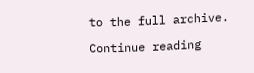to the full archive.

Continue reading